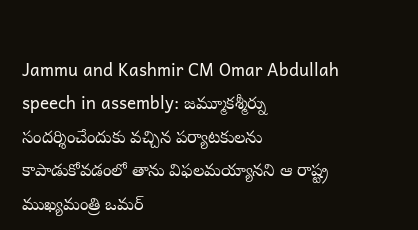Jammu and Kashmir CM Omar Abdullah speech in assembly: జమ్మూకశ్మీర్ను సందర్శించేందుకు వచ్చిన పర్యాటకులను కాపాడుకోవడంలో తాను విఫలమయ్యానని ఆ రాష్ట్ర ముఖ్యమంత్రి ఒమర్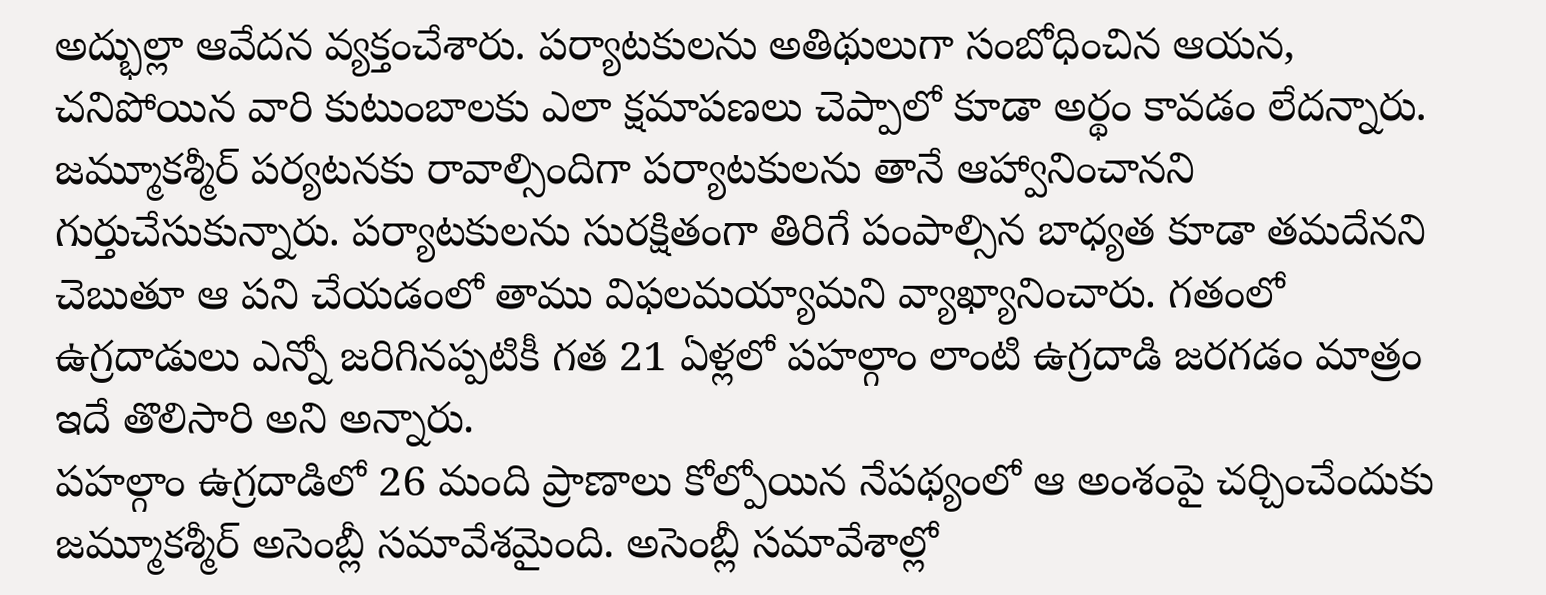అద్భుల్లా ఆవేదన వ్యక్తంచేశారు. పర్యాటకులను అతిథులుగా సంబోధించిన ఆయన, చనిపోయిన వారి కుటుంబాలకు ఎలా క్షమాపణలు చెప్పాలో కూడా అర్థం కావడం లేదన్నారు. జమ్మూకశ్మీర్ పర్యటనకు రావాల్సిందిగా పర్యాటకులను తానే ఆహ్వానించానని గుర్తుచేసుకున్నారు. పర్యాటకులను సురక్షితంగా తిరిగే పంపాల్సిన బాధ్యత కూడా తమదేనని చెబుతూ ఆ పని చేయడంలో తాము విఫలమయ్యామని వ్యాఖ్యానించారు. గతంలో ఉగ్రదాడులు ఎన్నో జరిగినప్పటికీ గత 21 ఏళ్లలో పహల్గాం లాంటి ఉగ్రదాడి జరగడం మాత్రం ఇదే తొలిసారి అని అన్నారు.
పహల్గాం ఉగ్రదాడిలో 26 మంది ప్రాణాలు కోల్పోయిన నేపథ్యంలో ఆ అంశంపై చర్చించేందుకు జమ్మూకశ్మీర్ అసెంబ్లీ సమావేశమైంది. అసెంబ్లీ సమావేశాల్లో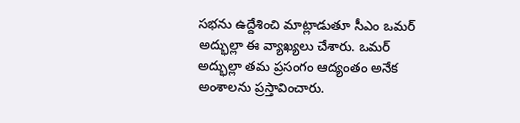సభను ఉద్దేశించి మాట్లాడుతూ సీఎం ఒమర్ అద్భుల్లా ఈ వ్యాఖ్యలు చేశారు. ఒమర్ అద్భుల్లా తమ ప్రసంగం ఆద్యంతం అనేక అంశాలను ప్రస్తావించారు.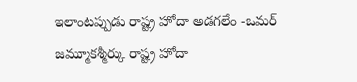ఇలాంటప్పుడు రాష్ట్ర హోదా అడగలేం -ఒమర్
జమ్మూకశ్మీర్కు రాష్ట్ర హోదా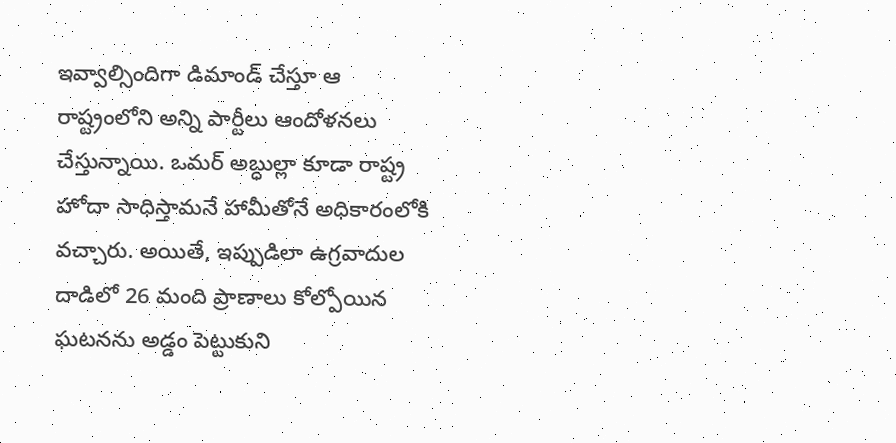ఇవ్వాల్సిందిగా డిమాండ్ చేస్తూ ఆ రాష్ట్రంలోని అన్ని పార్టీలు ఆందోళనలు చేస్తున్నాయి. ఒమర్ అబ్ధుల్లా కూడా రాష్ట్ర హోదా సాధిస్తామనే హామీతోనే అధికారంలోకి వచ్చారు. అయితే, ఇప్పుడిలా ఉగ్రవాదుల దాడిలో 26 మంది ప్రాణాలు కోల్పోయిన ఘటనను అడ్డం పెట్టుకుని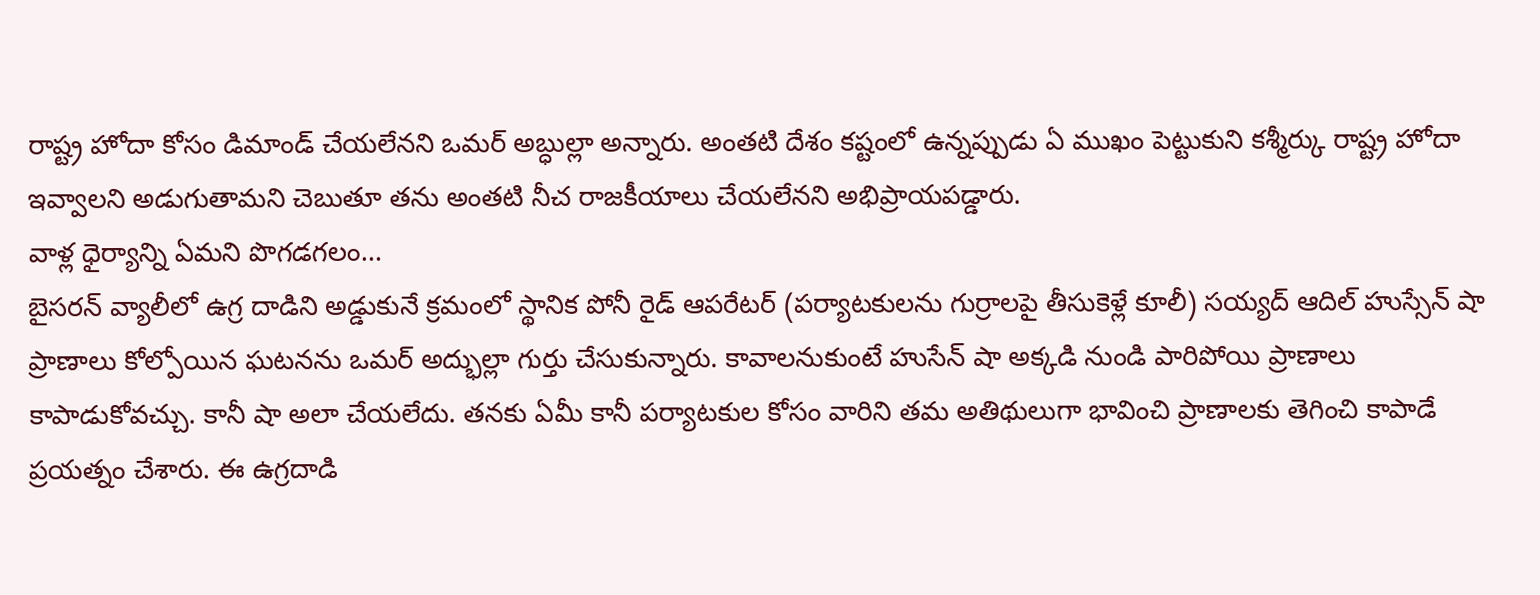రాష్ట్ర హోదా కోసం డిమాండ్ చేయలేనని ఒమర్ అబ్ధుల్లా అన్నారు. అంతటి దేశం కష్టంలో ఉన్నప్పుడు ఏ ముఖం పెట్టుకుని కశ్మీర్కు రాష్ట్ర హోదా ఇవ్వాలని అడుగుతామని చెబుతూ తను అంతటి నీచ రాజకీయాలు చేయలేనని అభిప్రాయపడ్డారు.
వాళ్ల ధైర్యాన్ని ఏమని పొగడగలం…
బైసరన్ వ్యాలీలో ఉగ్ర దాడిని అడ్డుకునే క్రమంలో స్థానిక పోనీ రైడ్ ఆపరేటర్ (పర్యాటకులను గుర్రాలపై తీసుకెళ్లే కూలీ) సయ్యద్ ఆదిల్ హుస్సేన్ షా ప్రాణాలు కోల్పోయిన ఘటనను ఒమర్ అద్భుల్లా గుర్తు చేసుకున్నారు. కావాలనుకుంటే హుసేన్ షా అక్కడి నుండి పారిపోయి ప్రాణాలు కాపాడుకోవచ్చు. కానీ షా అలా చేయలేదు. తనకు ఏమీ కానీ పర్యాటకుల కోసం వారిని తమ అతిథులుగా భావించి ప్రాణాలకు తెగించి కాపాడే ప్రయత్నం చేశారు. ఈ ఉగ్రదాడి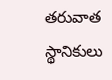తరువాత స్థానికులు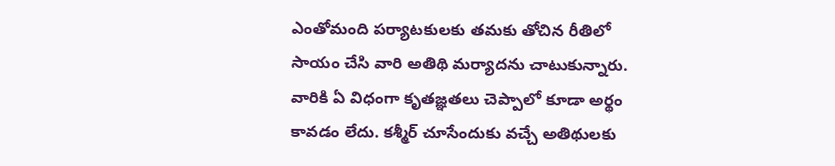ఎంతోమంది పర్యాటకులకు తమకు తోచిన రీతిలో సాయం చేసి వారి అతిథి మర్యాదను చాటుకున్నారు. వారికి ఏ విధంగా కృతజ్ఞతలు చెప్పాలో కూడా అర్థం కావడం లేదు. కశ్మీర్ చూసేందుకు వచ్చే అతిథులకు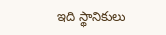ఇది స్థానికులు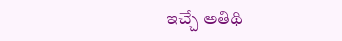ఇచ్చే అతిథి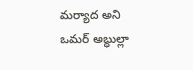మర్యాద అని ఒమర్ అబ్ధుల్లా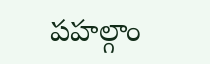పహల్గాం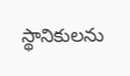స్థానికులను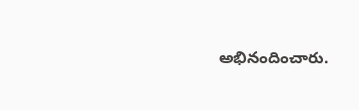అభినందించారు.